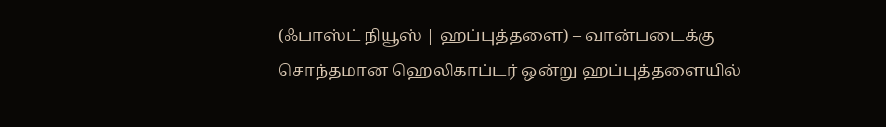(ஃபாஸ்ட் நியூஸ் | ஹப்புத்தளை) – வான்படைக்கு சொந்தமான ஹெலிகாப்டர் ஒன்று ஹப்புத்தளையில்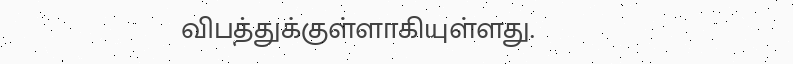விபத்துக்குள்ளாகியுள்ளது.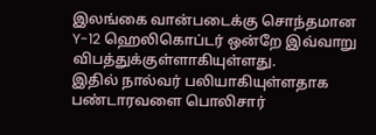இலங்கை வான்படைக்கு சொந்தமான Y-12 ஹெலிகொப்டர் ஒன்றே இவ்வாறு விபத்துக்குள்ளாகியுள்ளது.
இதில் நால்வர் பலியாகியுள்ளதாக பண்டாரவளை பொலிசார்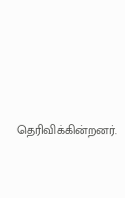தெரிவிக்கின்றனர்.